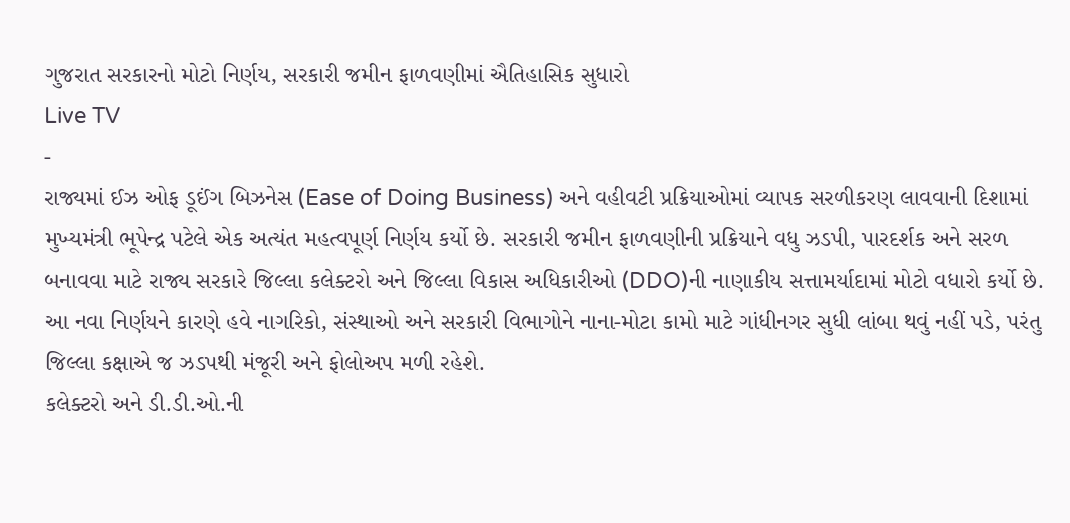ગુજરાત સરકારનો મોટો નિર્ણય, સરકારી જમીન ફાળવણીમાં ઐતિહાસિક સુધારો
Live TV
-
રાજ્યમાં ઈઝ ઓફ ડૂઈંગ બિઝનેસ (Ease of Doing Business) અને વહીવટી પ્રક્રિયાઓમાં વ્યાપક સરળીકરણ લાવવાની દિશામાં મુખ્યમંત્રી ભૂપેન્દ્ર પટેલે એક અત્યંત મહત્વપૂર્ણ નિર્ણય કર્યો છે. સરકારી જમીન ફાળવણીની પ્રક્રિયાને વધુ ઝડપી, પારદર્શક અને સરળ બનાવવા માટે રાજ્ય સરકારે જિલ્લા કલેક્ટરો અને જિલ્લા વિકાસ અધિકારીઓ (DDO)ની નાણાકીય સત્તામર્યાદામાં મોટો વધારો કર્યો છે.
આ નવા નિર્ણયને કારણે હવે નાગરિકો, સંસ્થાઓ અને સરકારી વિભાગોને નાના-મોટા કામો માટે ગાંધીનગર સુધી લાંબા થવું નહીં પડે, પરંતુ જિલ્લા કક્ષાએ જ ઝડપથી મંજૂરી અને ફોલોઅપ મળી રહેશે.
કલેક્ટરો અને ડી.ડી.ઓ.ની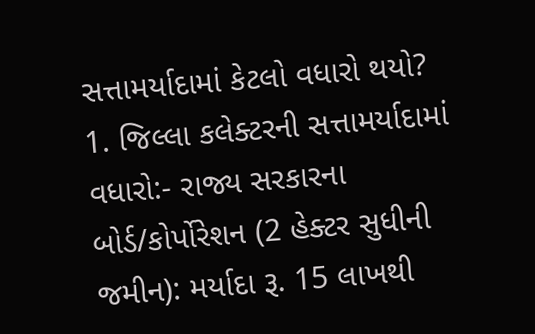સત્તામર્યાદામાં કેટલો વધારો થયો?
1. જિલ્લા કલેક્ટરની સત્તામર્યાદામાં વધારો:- રાજ્ય સરકારના બોર્ડ/કોર્પોરેશન (2 હેક્ટર સુધીની જમીન): મર્યાદા રૂ. 15 લાખથી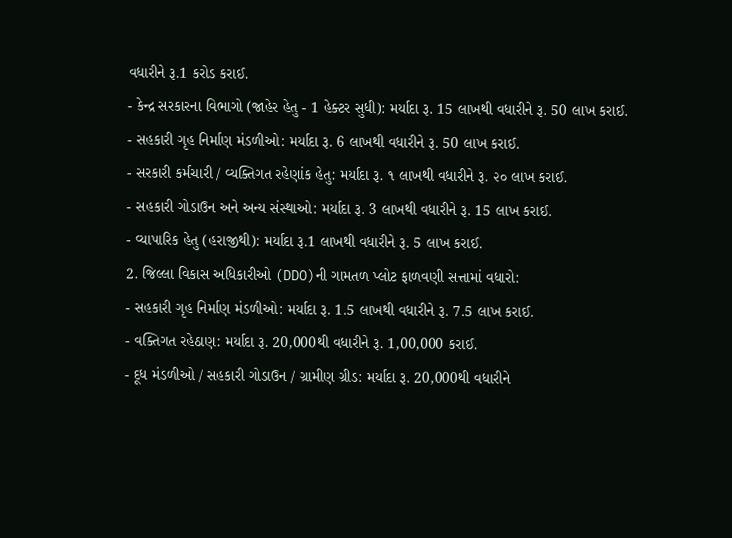વધારીને રૂ.1 કરોડ કરાઈ.
- કેન્દ્ર સરકારના વિભાગો (જાહેર હેતુ - 1 હેક્ટર સુધી): મર્યાદા રૂ. 15 લાખથી વધારીને રૂ. 50 લાખ કરાઈ.
- સહકારી ગૃહ નિર્માણ મંડળીઓ: મર્યાદા રૂ. 6 લાખથી વધારીને રૂ. 50 લાખ કરાઈ.
- સરકારી કર્મચારી / વ્યક્તિગત રહેણાંક હેતુ: મર્યાદા રૂ. ૧ લાખથી વધારીને રૂ. ૨૦ લાખ કરાઈ.
- સહકારી ગોડાઉન અને અન્ય સંસ્થાઓ: મર્યાદા રૂ. 3 લાખથી વધારીને રૂ. 15 લાખ કરાઈ.
- વ્યાપારિક હેતુ (હરાજીથી): મર્યાદા રૂ.1 લાખથી વધારીને રૂ. 5 લાખ કરાઈ.
2. જિલ્લા વિકાસ અધિકારીઓ (DDO)ની ગામતળ પ્લોટ ફાળવણી સત્તામાં વધારો:
- સહકારી ગૃહ નિર્માણ મંડળીઓ: મર્યાદા રૂ. 1.5 લાખથી વધારીને રૂ. 7.5 લાખ કરાઈ.
- વક્તિગત રહેઠાણ: મર્યાદા રૂ. 20,000થી વધારીને રૂ. 1,00,000 કરાઈ.
- દૂધ મંડળીઓ / સહકારી ગોડાઉન / ગ્રામીણ ગ્રીડ: મર્યાદા રૂ. 20,000થી વધારીને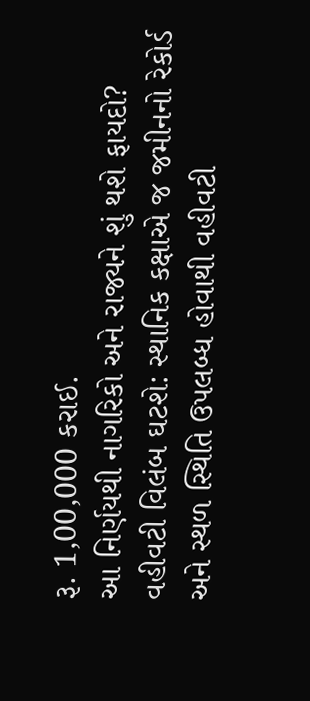રૂ. 1,00,000 કરાઈ.
આ નિર્ણયથી નાગરિકો અને રાજ્યને શું થશે ફાયદો?
વહીવટી વિલંબ ઘટશે: સ્થાનિક કક્ષાએ જ જમીનનો રેકોર્ડ અને સ્થળ સ્થિતિ ઉપલબ્ધ હોવાથી વહીવટી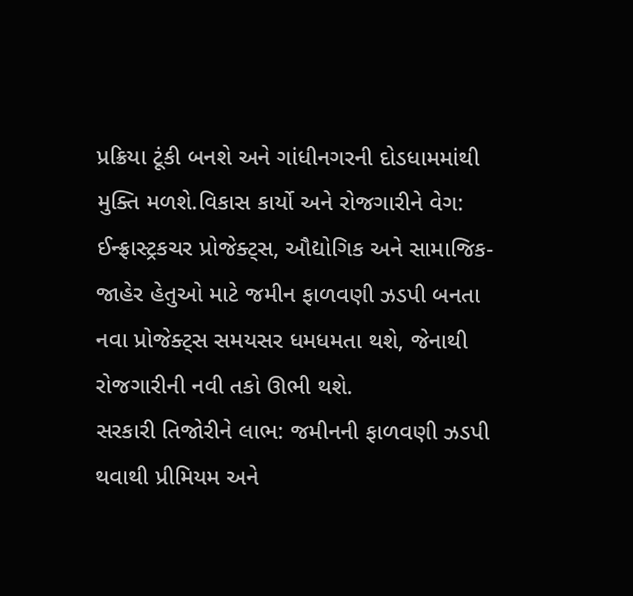પ્રક્રિયા ટૂંકી બનશે અને ગાંધીનગરની દોડધામમાંથી મુક્તિ મળશે.વિકાસ કાર્યો અને રોજગારીને વેગ: ઈન્ફ્રાસ્ટ્રકચર પ્રોજેક્ટ્સ, ઔદ્યોગિક અને સામાજિક-જાહેર હેતુઓ માટે જમીન ફાળવણી ઝડપી બનતા નવા પ્રોજેક્ટ્સ સમયસર ધમધમતા થશે, જેનાથી રોજગારીની નવી તકો ઊભી થશે.
સરકારી તિજોરીને લાભ: જમીનની ફાળવણી ઝડપી થવાથી પ્રીમિયમ અને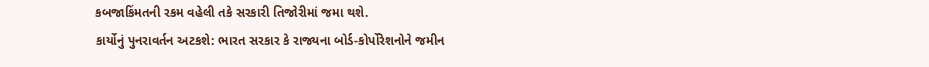કબજાકિંમતની રકમ વહેલી તકે સરકારી તિજોરીમાં જમા થશે.
કાર્યોનું પુનરાવર્તન અટકશે: ભારત સરકાર કે રાજ્યના બોર્ડ-કોર્પોરેશનોને જમીન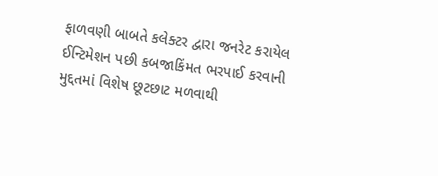ફાળવણી બાબતે કલેક્ટર દ્વારા જનરેટ કરાયેલ ઈન્ટિમેશન પછી કબજાકિંમત ભરપાઈ કરવાની મુદ્દતમાં વિશેષ છૂટછાટ મળવાથી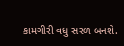કામગીરી વધુ સરળ બનશે.